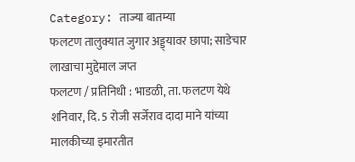Category: ताज्या बातम्या
फलटण तालुक्यात जुगार अड्ड्यावर छापा; साडेचार लाखाचा मुद्देमाल जप्त
फलटण / प्रतिनिधी : भाडळी, ता. फलटण येथे शनिवार, दि. 5 रोजी सर्जेराव दादा माने यांच्या मालकीच्या इमारतीत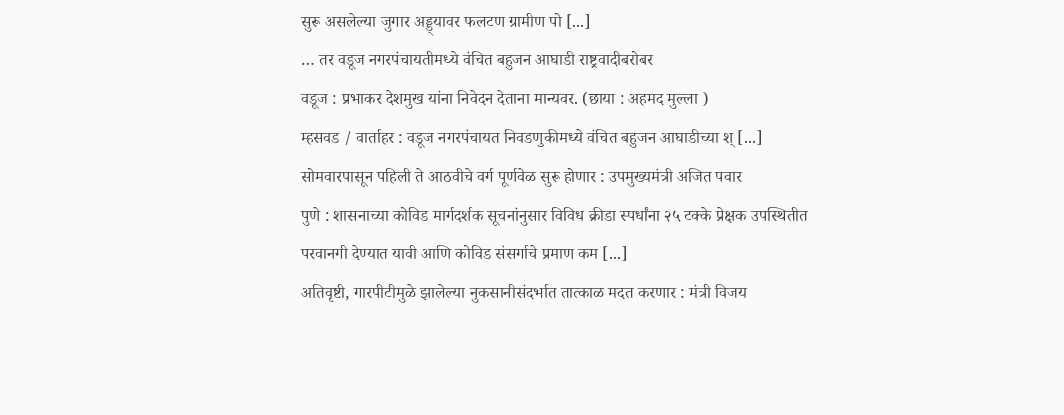सुरू असलेल्या जुगार अड्ड्यावर फलटण ग्रामीण पो [...]
… तर वडूज नगरपंचायतीमध्ये वंचित बहुजन आघाडी राष्ट्रवादीबरोबर
वडूज : प्रभाकर देशमुख यांना निवेदन देताना मान्यवर. (छाया : अहमद मुल्ला )
म्हसवड / वार्ताहर : वडूज नगरपंचायत निवडणुकीमध्ये वंचित बहुजन आघाडीच्या श् [...]
सोमवारपासून पहिली ते आठवीचे वर्ग पूर्णवेळ सुरू होणार : उपमुख्यमंत्री अजित पवार
पुणे : शासनाच्या कोविड मार्गदर्शक सूचनांनुसार विविध क्रीडा स्पर्धांना २५ टक्के प्रेक्षक उपस्थितीत परवानगी देण्यात यावी आणि कोविड संसर्गाचे प्रमाण कम [...]
अतिवृष्टी, गारपीटीमुळे झालेल्या नुकसानीसंदर्भात तात्काळ मदत करणार : मंत्री विजय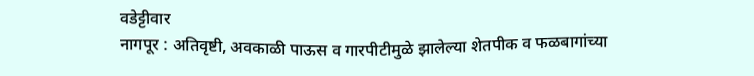वडेट्टीवार
नागपूर : अतिवृष्टी, अवकाळी पाऊस व गारपीटीमुळे झालेल्या शेतपीक व फळबागांच्या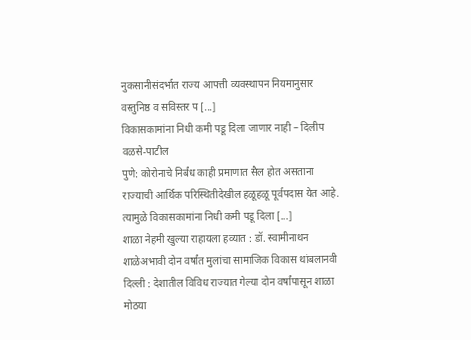नुकसानीसंदर्भात राज्य आपत्ती व्यवस्थापन नियमानुसार वस्तुनिष्ठ व सविस्तर प [...]
विकासकामांना निधी कमी पडू दिला जाणार नाही – दिलीप वळसे-पाटील
पुणे: कोरोनाचे निर्बंध काही प्रमाणात सैल होत असताना राज्याची आर्थिक परिस्थितीदेखील हळूहळू पूर्वपदास येत आहे. त्यामुळे विकासकामांना निधी कमी पडू दिला [...]
शाळा नेहमी खुल्या राहायला हव्यात : डॉ. स्वामीनाथन
शाळेअभावी दोन वर्षांत मुलांचा सामाजिक विकास थांबलानवी दिल्ली : देशातील विविध राज्यात गेल्या दोन वर्षांपासून शाळा मोठया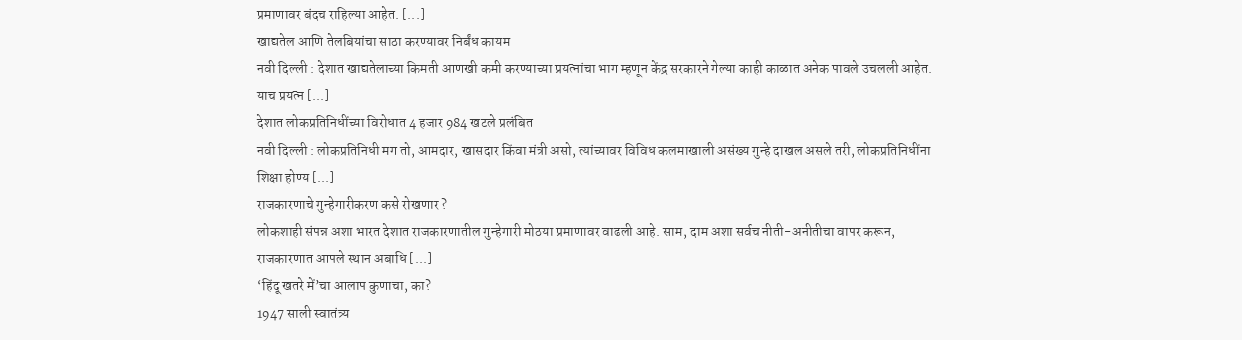प्रमाणावर बंदच राहिल्या आहेत. [...]
खाद्यतेल आणि तेलबियांचा साठा करण्यावर निर्बंध कायम
नवी दिल्ली : देशात खाद्यतेलाच्या किमती आणखी कमी करण्याच्या प्रयत्नांचा भाग म्हणून केंद्र सरकारने गेल्या काही काळात अनेक पावले उचलली आहेत. याच प्रयत्न [...]
देशात लोकप्रतिनिधींच्या विरोधात 4 हजार 984 खटले प्रलंबित
नवी दिल्ली : लोकप्रतिनिधी मग तो, आमदार, खासदार किंवा मंत्री असो, त्यांच्यावर विविध कलमाखाली असंख्य गुन्हे दाखल असले तरी, लोकप्रतिनिधींना शिक्षा होण्य [...]
राजकारणाचे गुन्हेगारीकरण कसे रोखणार ?
लोकशाही संपन्न अशा भारत देशात राजकारणातील गुन्हेगारी मोठया प्रमाणावर वाढली आहे. साम, दाम अशा सर्वच नीती-अनीतीचा वापर करून, राजकारणात आपले स्थान अबाधि [...]
‘हिंदू खतरे में’चा आलाप कुणाचा, का?
1947 साली स्वातंत्र्य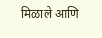मिळाले आणि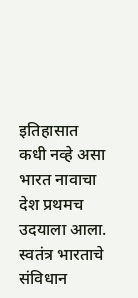इतिहासात कधी नव्हे असा भारत नावाचा देश प्रथमच उदयाला आला. स्वतंत्र भारताचे संविधान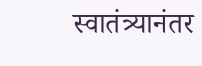स्वातंत्र्यानंतर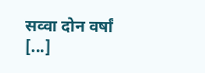सव्वा दोन वर्षां [...]